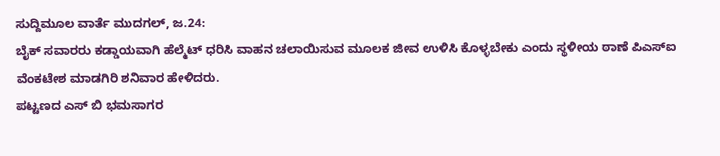ಸುದ್ದಿಮೂಲ ವಾರ್ತೆ ಮುದಗಲ್, ಜ.24:
ಬೈಕ್ ಸವಾರರು ಕಡ್ಡಾಯವಾಗಿ ಹೆಲ್ಮೆಟ್ ಧರಿಸಿ ವಾಹನ ಚಲಾಯಿಸುವ ಮೂಲಕ ಜೀವ ಉಳಿಸಿ ಕೊಳ್ಳಬೇಕು ಎಂದು ಸ್ಥಳೀಯ ಠಾಣೆ ಪಿಎಸ್ಐ ವೆಂಕಟೇಶ ಮಾಡಗಿರಿ ಶನಿವಾರ ಹೇಳಿದರು.
ಪಟ್ಟಣದ ಎಸ್ ಬಿ ಭಮಸಾಗರ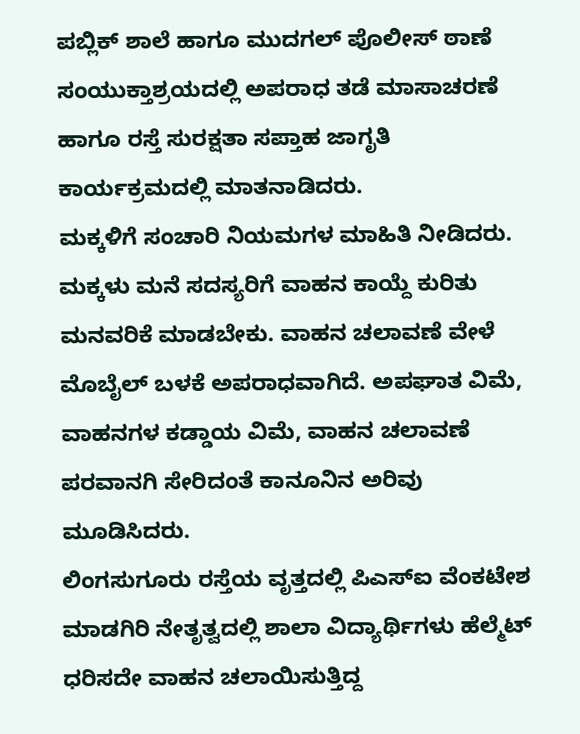ಪಬ್ಲಿಕ್ ಶಾಲೆ ಹಾಗೂ ಮುದಗಲ್ ಪೊಲೀಸ್ ಠಾಣೆ ಸಂಯುಕ್ತಾಶ್ರಯದಲ್ಲಿ ಅಪರಾಧ ತಡೆ ಮಾಸಾಚರಣೆ ಹಾಗೂ ರಸ್ತೆ ಸುರಕ್ಷತಾ ಸಪ್ತಾಹ ಜಾಗೃತಿ ಕಾರ್ಯಕ್ರಮದಲ್ಲಿ ಮಾತನಾಡಿದರು.
ಮಕ್ಕಳಿಗೆ ಸಂಚಾರಿ ನಿಯಮಗಳ ಮಾಹಿತಿ ನೀಡಿದರು. ಮಕ್ಕಳು ಮನೆ ಸದಸ್ಯರಿಗೆ ವಾಹನ ಕಾಯ್ದೆ ಕುರಿತು ಮನವರಿಕೆ ಮಾಡಬೇಕು. ವಾಹನ ಚಲಾವಣೆ ವೇಳೆ ಮೊಬೈಲ್ ಬಳಕೆ ಅಪರಾಧವಾಗಿದೆ. ಅಪಘಾತ ವಿಮೆ, ವಾಹನಗಳ ಕಡ್ಡಾಯ ವಿಮೆ, ವಾಹನ ಚಲಾವಣೆ ಪರವಾನಗಿ ಸೇರಿದಂತೆ ಕಾನೂನಿನ ಅರಿವು ಮೂಡಿಸಿದರು.
ಲಿಂಗಸುಗೂರು ರಸ್ತೆಯ ವೃತ್ತದಲ್ಲಿ ಪಿಎಸ್ಐ ವೆಂಕಟೇಶ ಮಾಡಗಿರಿ ನೇತೃತ್ವದಲ್ಲಿ ಶಾಲಾ ವಿದ್ಯಾರ್ಥಿಗಳು ಹೆಲ್ಮೆಟ್ ಧರಿಸದೇ ವಾಹನ ಚಲಾಯಿಸುತ್ತಿದ್ದ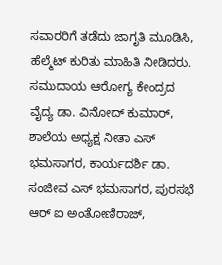ಸವಾರರಿಗೆ ತಡೆದು ಜಾಗೃತಿ ಮೂಡಿಸಿ, ಹೆಲ್ಮೆಟ್ ಕುರಿತು ಮಾಹಿತಿ ನೀಡಿದರು.
ಸಮುದಾಯ ಆರೋಗ್ಯ ಕೇಂದ್ರದ ವೈದ್ಯ ಡಾ. ವಿನೋದ್ ಕುಮಾರ್, ಶಾಲೆಯ ಅಧ್ಯಕ್ಷ ನೀತಾ ಎಸ್ ಭಮಸಾಗರ, ಕಾರ್ಯದರ್ಶಿ ಡಾ. ಸಂಜೀವ ಎಸ್ ಭಮಸಾಗರ, ಪುರಸಭೆ ಆರ್ ಐ ಅಂತೋಣಿರಾಜ್,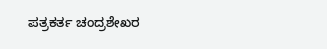ಪತ್ರಕರ್ತ ಚಂದ್ರಶೇಖರ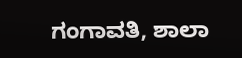ಗಂಗಾವತಿ, ಶಾಲಾ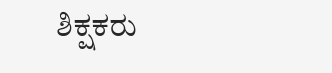ಶಿಕ್ಷಕರು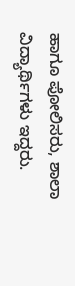ಹಾಗೂ ಪೋಲಿಸರು, ಶಾಲಾ ವಿದ್ಯಾರ್ಥಿಗಳು ಇದ್ದರು.